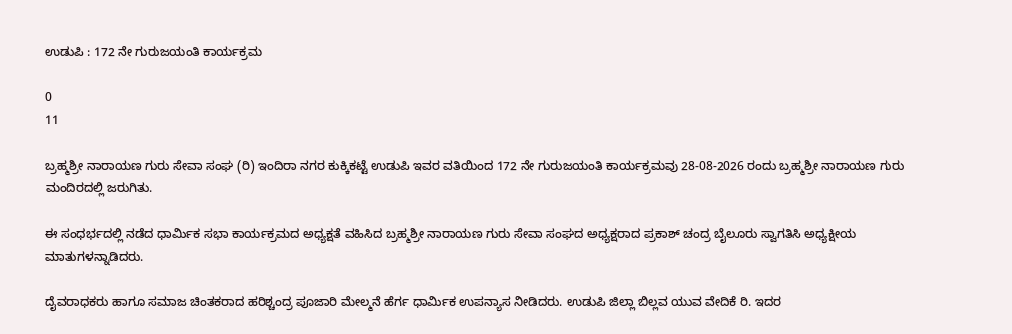ಉಡುಪಿ : 172 ನೇ ಗುರುಜಯಂತಿ ಕಾರ್ಯಕ್ರಮ

0
11

ಬ್ರಹ್ಮಶ್ರೀ ನಾರಾಯಣ ಗುರು ಸೇವಾ ಸಂಘ (ರಿ) ಇಂದಿರಾ ನಗರ ಕುಕ್ಕಿಕಟ್ಟೆ ಉಡುಪಿ ಇವರ ವತಿಯಿಂದ 172 ನೇ ಗುರುಜಯಂತಿ ಕಾರ್ಯಕ್ರಮವು 28-08-2026 ರಂದು ಬ್ರಹ್ಮಶ್ರೀ ನಾರಾಯಣ ಗುರು ಮಂದಿರದಲ್ಲಿ ಜರುಗಿತು.

ಈ ಸಂಧರ್ಭದಲ್ಲಿ ನಡೆದ ಧಾರ್ಮಿಕ ಸಭಾ ಕಾರ್ಯಕ್ರಮದ ಅಧ್ಯಕ್ಷತೆ ವಹಿಸಿದ ಬ್ರಹ್ಮಶ್ರೀ ನಾರಾಯಣ ಗುರು ಸೇವಾ ಸಂಘದ ಅಧ್ಯಕ್ಷರಾದ ಪ್ರಕಾಶ್ ಚಂದ್ರ ಬೈಲೂರು ಸ್ವಾಗತಿಸಿ ಅಧ್ಯಕ್ಷೀಯ ಮಾತುಗಳನ್ನಾಡಿದರು.

ದೈವರಾಧಕರು ಹಾಗೂ ಸಮಾಜ ಚಿಂತಕರಾದ ಹರಿಶ್ಚಂದ್ರ ಪೂಜಾರಿ ಮೇಲ್ಮನೆ ಹೆರ್ಗ ಧಾರ್ಮಿಕ ಉಪನ್ಯಾಸ ನೀಡಿದರು. ಉಡುಪಿ ಜಿಲ್ಲಾ ಬಿಲ್ಲವ ಯುವ ವೇದಿಕೆ ರಿ. ಇದರ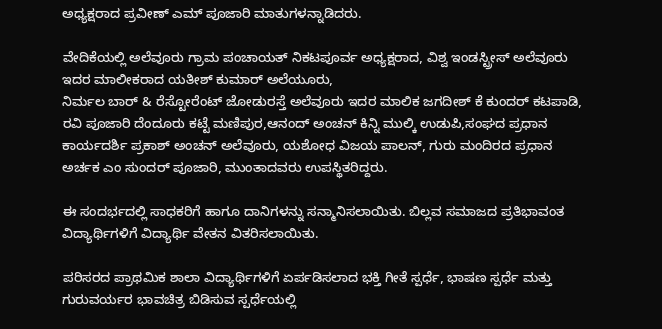ಅಧ್ಯಕ್ಷರಾದ ಪ್ರವೀಣ್ ಎಮ್ ಪೂಜಾರಿ ಮಾತುಗಳನ್ನಾಡಿದರು.

ವೇದಿಕೆಯಲ್ಲಿ ಅಲೆವೂರು ಗ್ರಾಮ ಪಂಚಾಯತ್ ನಿಕಟಪೂರ್ವ ಅಧ್ಯಕ್ಷರಾದ, ವಿಶ್ವ ಇಂಡಸ್ಟ್ರೀಸ್ ಅಲೆವೂರು ಇದರ ಮಾಲೀಕರಾದ ಯತೀಶ್ ಕುಮಾರ್ ಅಲೆಯೂರು,
ನಿರ್ಮಲ ಬಾರ್ & ರೆಸ್ಟೋರೆಂಟ್ ಜೋಡುರಸ್ತೆ ಅಲೆವೂರು ಇದರ ಮಾಲಿಕ ಜಗದೀಶ್ ಕೆ ಕುಂದರ್ ಕಟಪಾಡಿ, ರವಿ ಪೂಜಾರಿ ದೆಂದೂರು ಕಟ್ಟೆ ಮಣಿಪುರ,ಆನಂದ್ ಅಂಚನ್ ಕಿನ್ನಿ ಮುಲ್ಕಿ ಉಡುಪಿ,ಸಂಘದ ಪ್ರಧಾನ ಕಾರ್ಯದರ್ಶಿ ಪ್ರಕಾಶ್ ಅಂಚನ್ ಅಲೆವೂರು, ಯಶೋಧ ವಿಜಯ ಪಾಲನ್, ಗುರು ಮಂದಿರದ ಪ್ರಧಾನ ಅರ್ಚಕ ಎಂ ಸುಂದರ್ ಪೂಜಾರಿ, ಮುಂತಾದವರು ಉಪಸ್ಥಿತರಿದ್ದರು.

ಈ ಸಂದರ್ಭದಲ್ಲಿ ಸಾಧಕರಿಗೆ ಹಾಗೂ ದಾನಿಗಳನ್ನು ಸನ್ಮಾನಿಸಲಾಯಿತು. ಬಿಲ್ಲವ ಸಮಾಜದ ಪ್ರತಿಭಾವಂತ ವಿದ್ಯಾರ್ಥಿಗಳಿಗೆ ವಿದ್ಯಾರ್ಥಿ ವೇತನ ವಿತರಿಸಲಾಯಿತು.

ಪರಿಸರದ ಪ್ರಾಥಮಿಕ ಶಾಲಾ ವಿದ್ಯಾರ್ಥಿಗಳಿಗೆ ಏರ್ಪಡಿಸಲಾದ ಭಕ್ತಿ ಗೀತೆ ಸ್ಪರ್ಧೆ, ಭಾಷಣ ಸ್ಪರ್ಧೆ ಮತ್ತು ಗುರುವರ್ಯರ ಭಾವಚಿತ್ರ ಬಿಡಿಸುವ ಸ್ಪರ್ಧೆಯಲ್ಲಿ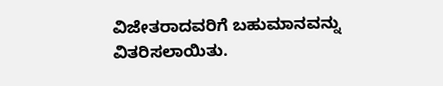ವಿಜೇತರಾದವರಿಗೆ ಬಹುಮಾನವನ್ನು ವಿತರಿಸಲಾಯಿತು.